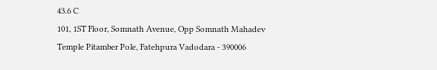43.6 C
101, 1ST Floor, Somnath Avenue, Opp Somnath Mahadev Temple Pitamber Pole, Fatehpura Vadodara - 390006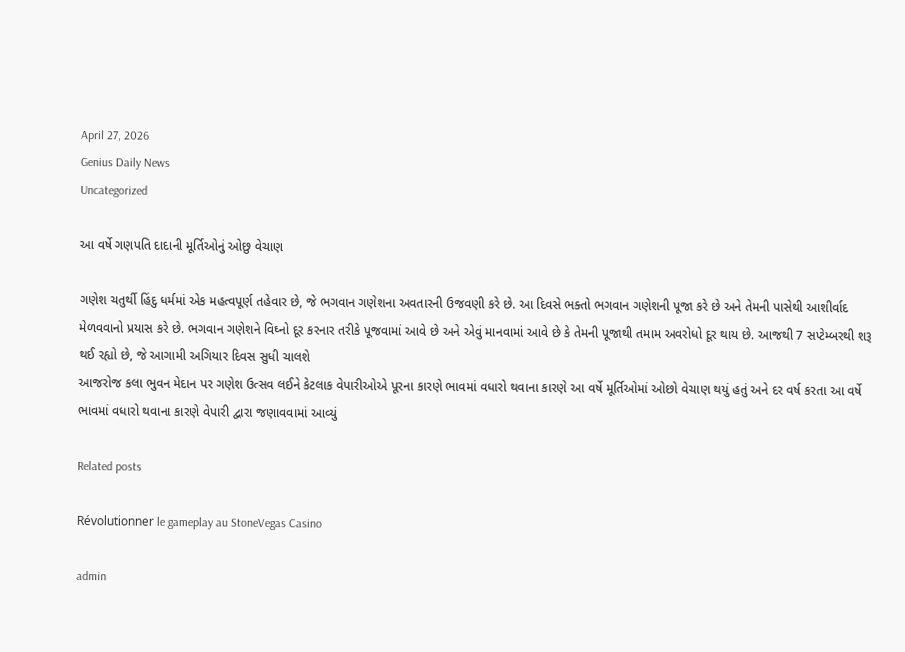April 27, 2026
Genius Daily News
Uncategorized

આ વર્ષે ગણપતિ દાદાની મૂર્તિઓનું ઓછુ વેચાણ

ગણેશ ચતુર્થી હિંદુ ધર્મમાં એક મહત્વપૂર્ણ તહેવાર છે, જે ભગવાન ગણેશના અવતારની ઉજવણી કરે છે. આ દિવસે ભક્તો ભગવાન ગણેશની પૂજા કરે છે અને તેમની પાસેથી આશીર્વાદ મેળવવાનો પ્રયાસ કરે છે. ભગવાન ગણેશને વિઘ્નો દૂર કરનાર તરીકે પૂજવામાં આવે છે અને એવું માનવામાં આવે છે કે તેમની પૂજાથી તમામ અવરોધો દૂર થાય છે. આજથી 7 સપ્ટેમ્બરથી શરૂ થઈ રહ્યો છે, જે આગામી અગિયાર દિવસ સુધી ચાલશે
આજરોજ કલા ભુવન મેદાન પર ગણેશ ઉત્સવ લઈને કેટલાક વેપારીઓએ પૂરના કારણે ભાવમાં વધારો થવાના કારણે આ વર્ષે મૂર્તિઓમાં ઓછો વેચાણ થયું હતું અને દર વર્ષ કરતા આ વર્ષે ભાવમાં વધારો થવાના કારણે વેપારી દ્વારા જણાવવામાં આવ્યું

Related posts

Révolutionner le gameplay au StoneVegas Casino

admin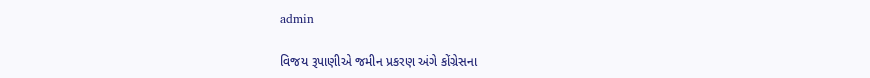admin

વિજય રૂપાણીએ જમીન પ્રકરણ અંગે કોંગ્રેસના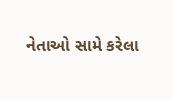નેતાઓ સામે કરેલા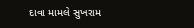દાવા મામલે સુખરામ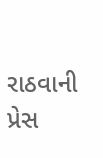રાઠવાની પ્રેસ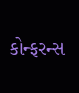કોન્ફરન્સ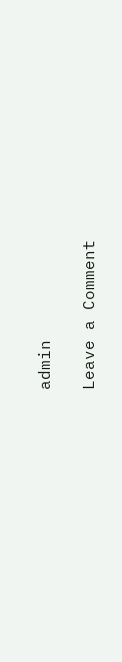admin

Leave a Comment